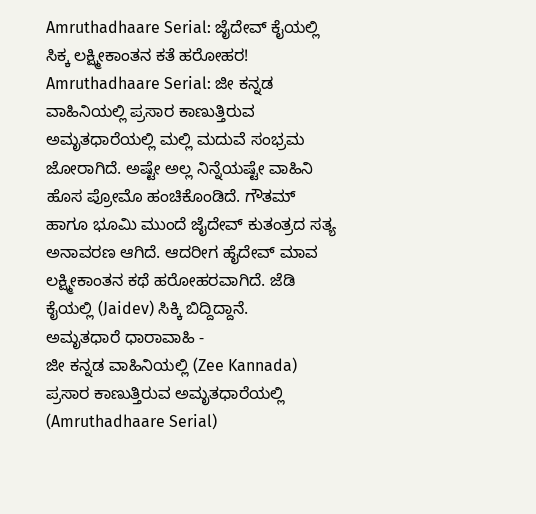Amruthadhaare Serial: ಜೈದೇವ್ ಕೈಯಲ್ಲಿ ಸಿಕ್ಕ ಲಕ್ಷ್ಮೀಕಾಂತನ ಕತೆ ಹರೋಹರ!
Amruthadhaare Serial: ಜೀ ಕನ್ನಡ ವಾಹಿನಿಯಲ್ಲಿ ಪ್ರಸಾರ ಕಾಣುತ್ತಿರುವ ಅಮೃತಧಾರೆಯಲ್ಲಿ ಮಲ್ಲಿ ಮದುವೆ ಸಂಭ್ರಮ ಜೋರಾಗಿದೆ. ಅಷ್ಟೇ ಅಲ್ಲ ನಿನ್ನೆಯಷ್ಟೇ ವಾಹಿನಿ ಹೊಸ ಪ್ರೋಮೊ ಹಂಚಿಕೊಂಡಿದೆ. ಗೌತಮ್ ಹಾಗೂ ಭೂಮಿ ಮುಂದೆ ಜೈದೇವ್ ಕುತಂತ್ರದ ಸತ್ಯ ಅನಾವರಣ ಆಗಿದೆ. ಆದರೀಗ ಹೈದೇವ್ ಮಾವ ಲಕ್ಷ್ಮೀಕಾಂತನ ಕಥೆ ಹರೋಹರವಾಗಿದೆ. ಜೆಡಿ ಕೈಯಲ್ಲಿ (Jaidev) ಸಿಕ್ಕಿ ಬಿದ್ದಿದ್ದಾನೆ.
ಅಮೃತಧಾರೆ ಧಾರಾವಾಹಿ -
ಜೀ ಕನ್ನಡ ವಾಹಿನಿಯಲ್ಲಿ (Zee Kannada) ಪ್ರಸಾರ ಕಾಣುತ್ತಿರುವ ಅಮೃತಧಾರೆಯಲ್ಲಿ (Amruthadhaare Serial)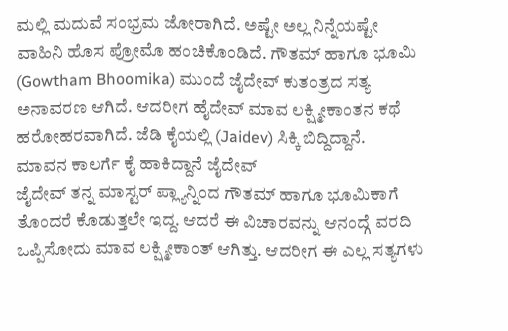ಮಲ್ಲಿ ಮದುವೆ ಸಂಭ್ರಮ ಜೋರಾಗಿದೆ. ಅಷ್ಟೇ ಅಲ್ಲ ನಿನ್ನೆಯಷ್ಟೇ ವಾಹಿನಿ ಹೊಸ ಪ್ರೋಮೊ ಹಂಚಿಕೊಂಡಿದೆ. ಗೌತಮ್ ಹಾಗೂ ಭೂಮಿ (Gowtham Bhoomika) ಮುಂದೆ ಜೈದೇವ್ ಕುತಂತ್ರದ ಸತ್ಯ ಅನಾವರಣ ಆಗಿದೆ. ಆದರೀಗ ಹೈದೇವ್ ಮಾವ ಲಕ್ಷ್ಮೀಕಾಂತನ ಕಥೆ ಹರೋಹರವಾಗಿದೆ. ಜೆಡಿ ಕೈಯಲ್ಲಿ (Jaidev) ಸಿಕ್ಕಿ ಬಿದ್ದಿದ್ದಾನೆ.
ಮಾವನ ಕಾಲರ್ಗೆ ಕೈ ಹಾಕಿದ್ದಾನೆ ಜೈದೇವ್
ಜೈದೇವ್ ತನ್ನ ಮಾಸ್ಟರ್ ಪ್ಲ್ಯಾನ್ನಿಂದ ಗೌತಮ್ ಹಾಗೂ ಭೂಮಿಕಾಗೆ ತೊಂದರೆ ಕೊಡುತ್ತಲೇ ಇದ್ದ. ಆದರೆ ಈ ವಿಚಾರವನ್ನು ಆನಂದ್ಗೆ ವರದಿ ಒಪ್ಪಿಸೋದು ಮಾವ ಲಕ್ಷ್ಮೀಕಾಂತ್ ಆಗಿತ್ತು. ಆದರೀಗ ಈ ಎಲ್ಲ ಸತ್ಯಗಳು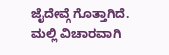ಜೈದೇವ್ಗೆ ಗೊತ್ತಾಗಿದೆ. ಮಲ್ಲಿ ವಿಚಾರವಾಗಿ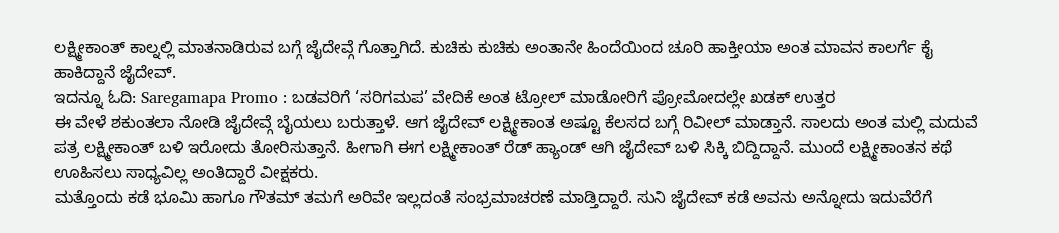ಲಕ್ಷ್ಮೀಕಾಂತ್ ಕಾಲ್ನಲ್ಲಿ ಮಾತನಾಡಿರುವ ಬಗ್ಗೆ ಜೈದೇವ್ಗೆ ಗೊತ್ತಾಗಿದೆ. ಕುಚಿಕು ಕುಚಿಕು ಅಂತಾನೇ ಹಿಂದೆಯಿಂದ ಚೂರಿ ಹಾಕ್ತೀಯಾ ಅಂತ ಮಾವನ ಕಾಲರ್ಗೆ ಕೈ ಹಾಕಿದ್ದಾನೆ ಜೈದೇವ್.
ಇದನ್ನೂ ಓದಿ: Saregamapa Promo : ಬಡವರಿಗೆ ‘ಸರಿಗಮಪ’ ವೇದಿಕೆ ಅಂತ ಟ್ರೋಲ್ ಮಾಡೋರಿಗೆ ಪ್ರೋಮೋದಲ್ಲೇ ಖಡಕ್ ಉತ್ತರ
ಈ ವೇಳೆ ಶಕುಂತಲಾ ನೋಡಿ ಜೈದೇವ್ಗೆ ಬೈಯಲು ಬರುತ್ತಾಳೆ. ಆಗ ಜೈದೇವ್ ಲಕ್ಷ್ಮೀಕಾಂತ ಅಷ್ಟೂ ಕೆಲಸದ ಬಗ್ಗೆ ರಿವೀಲ್ ಮಾಡ್ತಾನೆ. ಸಾಲದು ಅಂತ ಮಲ್ಲಿ ಮದುವೆ ಪತ್ರ ಲಕ್ಷ್ಮೀಕಾಂತ್ ಬಳಿ ಇರೋದು ತೋರಿಸುತ್ತಾನೆ. ಹೀಗಾಗಿ ಈಗ ಲಕ್ಷ್ಮೀಕಾಂತ್ ರೆಡ್ ಹ್ಯಾಂಡ್ ಆಗಿ ಜೈದೇವ್ ಬಳಿ ಸಿಕ್ಕಿ ಬಿದ್ದಿದ್ದಾನೆ. ಮುಂದೆ ಲಕ್ಷ್ಮೀಕಾಂತನ ಕಥೆ ಊಹಿಸಲು ಸಾಧ್ಯವಿಲ್ಲ ಅಂತಿದ್ದಾರೆ ವೀಕ್ಷಕರು.
ಮತ್ತೊಂದು ಕಡೆ ಭೂಮಿ ಹಾಗೂ ಗೌತಮ್ ತಮಗೆ ಅರಿವೇ ಇಲ್ಲದಂತೆ ಸಂಭ್ರಮಾಚರಣೆ ಮಾಡ್ತಿದ್ದಾರೆ. ಸುನಿ ಜೈದೇವ್ ಕಡೆ ಅವನು ಅನ್ನೋದು ಇದುವೆರೆಗೆ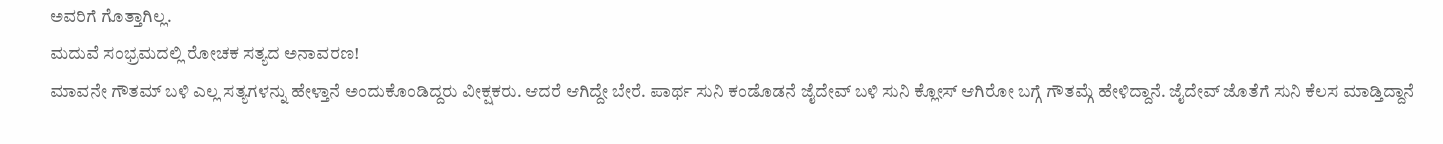ಅವರಿಗೆ ಗೊತ್ತಾಗಿಲ್ಲ.
ಮದುವೆ ಸಂಭ್ರಮದಲ್ಲಿ ರೋಚಕ ಸತ್ಯದ ಅನಾವರಣ!
ಮಾವನೇ ಗೌತಮ್ ಬಳಿ ಎಲ್ಲ ಸತ್ಯಗಳನ್ನು ಹೇಳ್ತಾನೆ ಅಂದುಕೊಂಡಿದ್ದರು ವೀಕ್ಷಕರು. ಆದರೆ ಆಗಿದ್ದೇ ಬೇರೆ. ಪಾರ್ಥ ಸುನಿ ಕಂಡೊಡನೆ ಜೈದೇವ್ ಬಳಿ ಸುನಿ ಕ್ಲೋಸ್ ಆಗಿರೋ ಬಗ್ಗೆ ಗೌತಮ್ಗೆ ಹೇಳಿದ್ದಾನೆ. ಜೈದೇವ್ ಜೊತೆಗೆ ಸುನಿ ಕೆಲಸ ಮಾಡ್ತಿದ್ದಾನೆ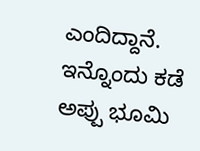ಎಂದಿದ್ದಾನೆ. ಇನ್ನೊಂದು ಕಡೆ ಅಪ್ಪು ಭೂಮಿ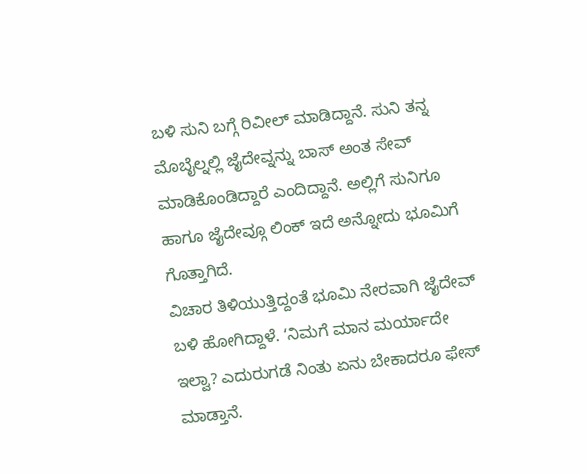ಬಳಿ ಸುನಿ ಬಗ್ಗೆ ರಿವೀಲ್ ಮಾಡಿದ್ದಾನೆ. ಸುನಿ ತನ್ನ ಮೊಬೈಲ್ನಲ್ಲಿ ಜೈದೇವ್ನನ್ನು ಬಾಸ್ ಅಂತ ಸೇವ್ ಮಾಡಿಕೊಂಡಿದ್ದಾರೆ ಎಂದಿದ್ದಾನೆ. ಅಲ್ಲಿಗೆ ಸುನಿಗೂ ಹಾಗೂ ಜೈದೇವ್ಗೂ ಲಿಂಕ್ ಇದೆ ಅನ್ನೋದು ಭೂಮಿಗೆ ಗೊತ್ತಾಗಿದೆ.
ವಿಚಾರ ತಿಳಿಯುತ್ತಿದ್ದಂತೆ ಭೂಮಿ ನೇರವಾಗಿ ಜೈದೇವ್ ಬಳಿ ಹೋಗಿದ್ದಾಳೆ. ʻನಿಮಗೆ ಮಾನ ಮರ್ಯಾದೇ ಇಲ್ವಾ? ಎದುರುಗಡೆ ನಿಂತು ಏನು ಬೇಕಾದರೂ ಫೇಸ್ ಮಾಡ್ತಾನೆ.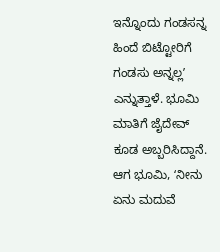ಇನ್ನೊಂದು ಗಂಡಸನ್ನ ಹಿಂದೆ ಬಿಟ್ಟೋರಿಗೆ ಗಂಡಸು ಅನ್ನಲ್ಲʼ ಎನ್ನುತ್ತಾಳೆ. ಭೂಮಿ ಮಾತಿಗೆ ಜೈದೇವ್ ಕೂಡ ಅಬ್ಬರಿಸಿದ್ದಾನೆ. ಆಗ ಭೂಮಿ, ʻನೀನು ಏನು ಮದುವೆ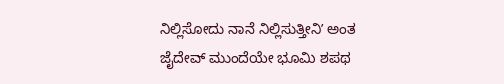ನಿಲ್ಲಿಸೋದು ನಾನೆ ನಿಲ್ಲಿಸುತ್ತೀನಿʼ ಅಂತ ಜೈದೇವ್ ಮುಂದೆಯೇ ಭೂಮಿ ಶಪಥ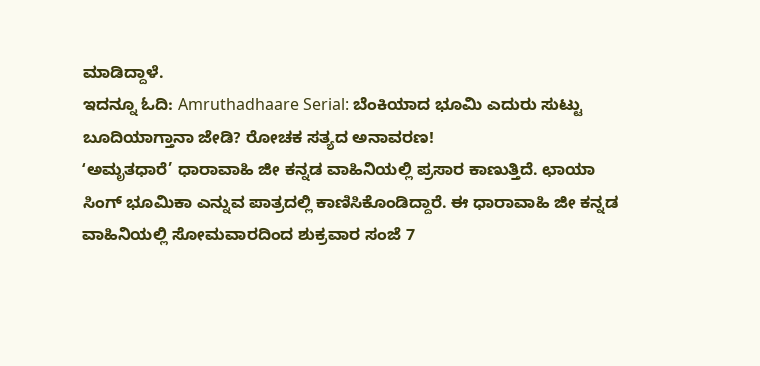ಮಾಡಿದ್ದಾಳೆ.
ಇದನ್ನೂ ಓದಿ: Amruthadhaare Serial: ಬೆಂಕಿಯಾದ ಭೂಮಿ ಎದುರು ಸುಟ್ಟು ಬೂದಿಯಾಗ್ತಾನಾ ಜೇಡಿ? ರೋಚಕ ಸತ್ಯದ ಅನಾವರಣ!
ʻಅಮೃತಧಾರೆ’ ಧಾರಾವಾಹಿ ಜೀ ಕನ್ನಡ ವಾಹಿನಿಯಲ್ಲಿ ಪ್ರಸಾರ ಕಾಣುತ್ತಿದೆ. ಛಾಯಾ ಸಿಂಗ್ ಭೂಮಿಕಾ ಎನ್ನುವ ಪಾತ್ರದಲ್ಲಿ ಕಾಣಿಸಿಕೊಂಡಿದ್ದಾರೆ. ಈ ಧಾರಾವಾಹಿ ಜೀ ಕನ್ನಡ ವಾಹಿನಿಯಲ್ಲಿ ಸೋಮವಾರದಿಂದ ಶುಕ್ರವಾರ ಸಂಜೆ 7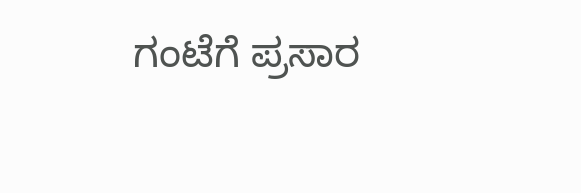ಗಂಟೆಗೆ ಪ್ರಸಾರ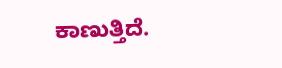ಕಾಣುತ್ತಿದೆ.